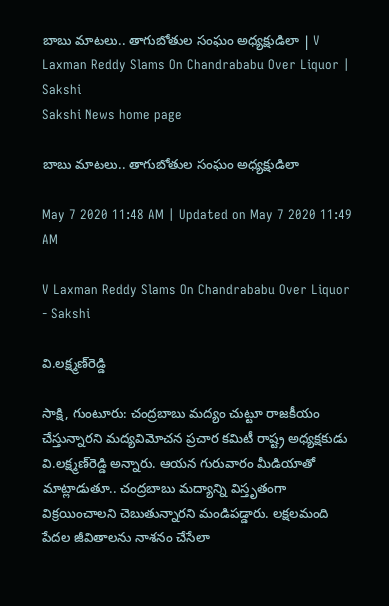బాబు మాటలు.. తాగుబోతుల సంఘం అధ్యక్షుడిలా | V Laxman Reddy Slams On Chandrababu Over Liquor | Sakshi
Sakshi News home page

బాబు మాటలు.. తాగుబోతుల సంఘం అధ్యక్షుడిలా

May 7 2020 11:48 AM | Updated on May 7 2020 11:49 AM

V Laxman Reddy Slams On Chandrababu Over Liquor - Sakshi

వి.లక్ష్మణ్‌రెడ్డి

సాక్షి, గుంటూరు: చంద్రబాబు మద్యం చుట్టూ రాజకీయం చేస్తున్నారని మద్యవిమోచన ప్రచార కమిటీ రాష్ట్ర అధ్యక్షకుడు వి.లక్ష్మణ్‌రెడ్డి అన్నారు. ఆయన గురువారం మీడియాతో మాట్లాడుతూ.. చంద్రబాబు మద్యాన్ని విస్తృతంగా విక్రయించాలని చెబుతున్నారని మండిపడ్డారు. లక్షలమంది పేదల జీవితాలను నాశనం చేసేలా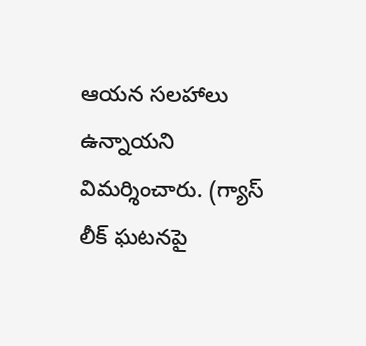ఆయన సలహాలు ఉన్నాయని విమర్శించారు. (గ్యాస్‌ లీక్‌ ఘటనపై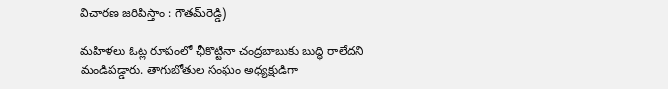విచారణ జరిపిస్తాం : గౌతమ్‌రెడ్డి)

మహిళలు ఓట్ల రూపంలో ఛీకొట్టినా చంద్రబాబుకు బుద్ధి రాలేదని మండిపడ్డారు. తాగుబోతుల సంఘం అధ్యక్షుడిగా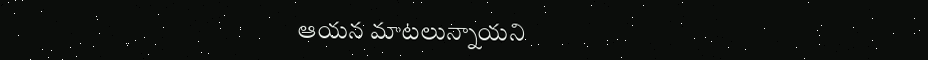ఆయన మాటలున్నాయని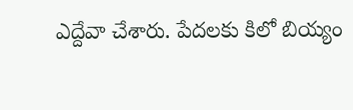ఎద్దేవా చేశారు. పేదలకు కిలో బియ్యం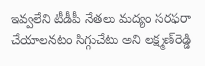ఇవ్వలేని టీడీపీ నేతలు మద్యం సరఫరా చేయాలనటం సిగ్గుచేటు అని లక్ష్మణ్‌రెడ్డి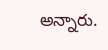అన్నారు.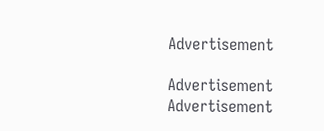Advertisement

Advertisement
Advertisement